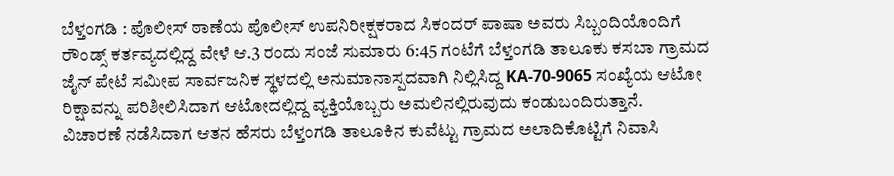ಬೆಳ್ತಂಗಡಿ : ಪೊಲೀಸ್ ಠಾಣೆಯ ಪೊಲೀಸ್ ಉಪನಿರೀಕ್ಷಕರಾದ ಸಿಕಂದರ್ ಪಾಷಾ ಅವರು ಸಿಬ್ಬಂದಿಯೊಂದಿಗೆ ರೌಂಡ್ಸ್ ಕರ್ತವ್ಯದಲ್ಲಿದ್ದ ವೇಳೆ ಆ.3 ರಂದು ಸಂಜೆ ಸುಮಾರು 6:45 ಗಂಟೆಗೆ ಬೆಳ್ತಂಗಡಿ ತಾಲೂಕು ಕಸಬಾ ಗ್ರಾಮದ ಜೈನ್ ಪೇಟೆ ಸಮೀಪ ಸಾರ್ವಜನಿಕ ಸ್ಥಳದಲ್ಲಿ ಅನುಮಾನಾಸ್ಪದವಾಗಿ ನಿಲ್ಲಿಸಿದ್ದ KA-70-9065 ಸಂಖ್ಯೆಯ ಆಟೋ ರಿಕ್ಷಾವನ್ನು ಪರಿಶೀಲಿಸಿದಾಗ ಆಟೋದಲ್ಲಿದ್ದ ವ್ಯಕ್ತಿಯೊಬ್ಬರು ಅಮಲಿನಲ್ಲಿರುವುದು ಕಂಡುಬಂದಿರುತ್ತಾನೆ.
ವಿಚಾರಣೆ ನಡೆಸಿದಾಗ ಆತನ ಹೆಸರು ಬೆಳ್ತಂಗಡಿ ತಾಲೂಕಿನ ಕುವೆಟ್ಟು ಗ್ರಾಮದ ಅಲಾದಿಕೊಟ್ಟಿಗೆ ನಿವಾಸಿ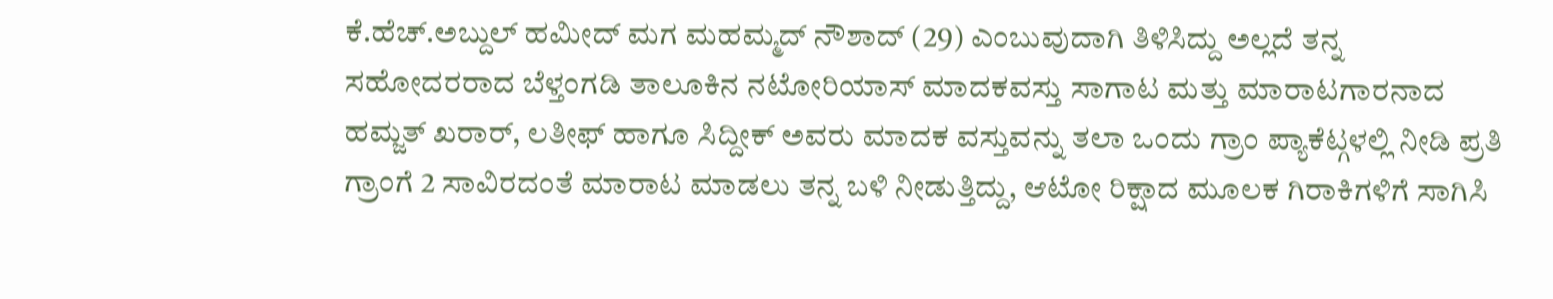ಕೆ.ಹೆಚ್.ಅಬ್ದುಲ್ ಹಮೀದ್ ಮಗ ಮಹಮ್ಮದ್ ನೌಶಾದ್ (29) ಎಂಬುವುದಾಗಿ ತಿಳಿಸಿದ್ದು ಅಲ್ಲದೆ ತನ್ನ ಸಹೋದರರಾದ ಬೆಳ್ತಂಗಡಿ ತಾಲೂಕಿನ ನಟೋರಿಯಾಸ್ ಮಾದಕವಸ್ತು ಸಾಗಾಟ ಮತ್ತು ಮಾರಾಟಗಾರನಾದ ಹಮ್ಜತ್ ಖರಾರ್, ಲತೀಫ್ ಹಾಗೂ ಸಿದ್ದೀಕ್ ಅವರು ಮಾದಕ ವಸ್ತುವನ್ನು ತಲಾ ಒಂದು ಗ್ರಾಂ ಪ್ಯಾಕೆಟ್ಗಳಲ್ಲಿ ನೀಡಿ ಪ್ರತಿ ಗ್ರಾಂಗೆ 2 ಸಾವಿರದಂತೆ ಮಾರಾಟ ಮಾಡಲು ತನ್ನ ಬಳಿ ನೀಡುತ್ತಿದ್ದು, ಆಟೋ ರಿಕ್ಷಾದ ಮೂಲಕ ಗಿರಾಕಿಗಳಿಗೆ ಸಾಗಿಸಿ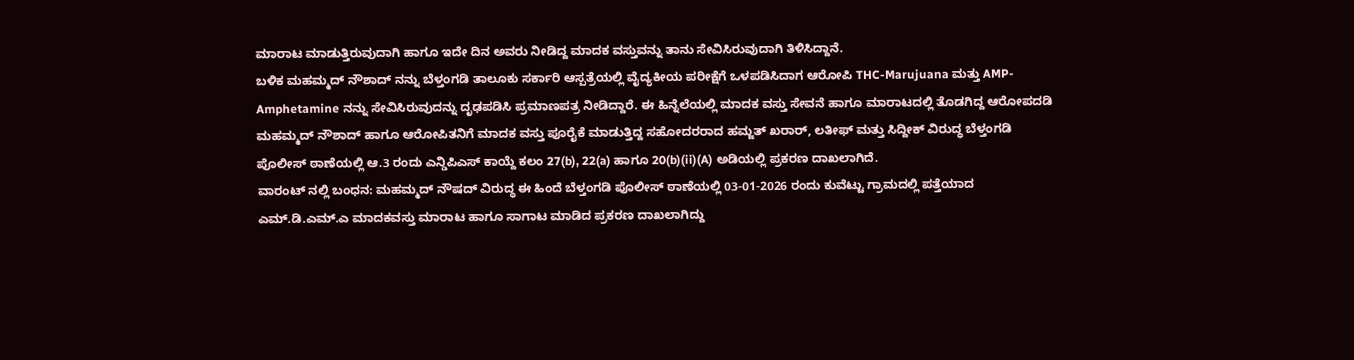ಮಾರಾಟ ಮಾಡುತ್ತಿರುವುದಾಗಿ ಹಾಗೂ ಇದೇ ದಿನ ಅವರು ನೀಡಿದ್ದ ಮಾದಕ ವಸ್ತುವನ್ನು ತಾನು ಸೇವಿಸಿರುವುದಾಗಿ ತಿಳಿಸಿದ್ದಾನೆ.
ಬಳಿಕ ಮಹಮ್ಮದ್ ನೌಶಾದ್ ನನ್ನು ಬೆಳ್ತಂಗಡಿ ತಾಲೂಕು ಸರ್ಕಾರಿ ಆಸ್ಪತ್ರೆಯಲ್ಲಿ ವೈದ್ಯಕೀಯ ಪರೀಕ್ಷೆಗೆ ಒಳಪಡಿಸಿದಾಗ ಆರೋಪಿ THC-Marujuana ಮತ್ತು AMP- Amphetamine ನನ್ನು ಸೇವಿಸಿರುವುದನ್ನು ದೃಢಪಡಿಸಿ ಪ್ರಮಾಣಪತ್ರ ನೀಡಿದ್ದಾರೆ. ಈ ಹಿನ್ನೆಲೆಯಲ್ಲಿ ಮಾದಕ ವಸ್ತು ಸೇವನೆ ಹಾಗೂ ಮಾರಾಟದಲ್ಲಿ ತೊಡಗಿದ್ದ ಆರೋಪದಡಿ ಮಹಮ್ಮದ್ ನೌಶಾದ್ ಹಾಗೂ ಆರೋಪಿತನಿಗೆ ಮಾದಕ ವಸ್ತು ಪೂರೈಕೆ ಮಾಡುತ್ತಿದ್ದ ಸಹೋದರರಾದ ಹಮ್ಜತ್ ಖರಾರ್, ಲತೀಫ್ ಮತ್ತು ಸಿದ್ದೀಕ್ ವಿರುದ್ಧ ಬೆಳ್ತಂಗಡಿ ಪೊಲೀಸ್ ಠಾಣೆಯಲ್ಲಿ ಆ.3 ರಂದು ಎನ್ಡಿಪಿಎಸ್ ಕಾಯ್ದೆ ಕಲಂ 27(b), 22(a) ಹಾಗೂ 20(b)(ii)(A) ಅಡಿಯಲ್ಲಿ ಪ್ರಕರಣ ದಾಖಲಾಗಿದೆ.
ವಾರಂಟ್ ನಲ್ಲಿ ಬಂಧನ: ಮಹಮ್ಮದ್ ನೌಷದ್ ವಿರುದ್ಧ ಈ ಹಿಂದೆ ಬೆಳ್ತಂಗಡಿ ಪೊಲೀಸ್ ಠಾಣೆಯಲ್ಲಿ 03-01-2026 ರಂದು ಕುವೆಟ್ಟು ಗ್ರಾಮದಲ್ಲಿ ಪತ್ತೆಯಾದ ಎಮ್.ಡಿ.ಎಮ್.ಎ ಮಾದಕವಸ್ತು ಮಾರಾಟ ಹಾಗೂ ಸಾಗಾಟ ಮಾಡಿದ ಪ್ರಕರಣ ದಾಖಲಾಗಿದ್ದು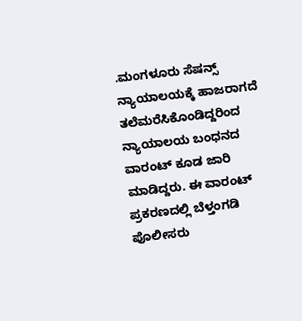.ಮಂಗಳೂರು ಸೆಷನ್ಸ್ ನ್ಯಾಯಾಲಯಕ್ಕೆ ಹಾಜರಾಗದೆ ತಲೆಮರೆಸಿಕೊಂಡಿದ್ದರಿಂದ ನ್ಯಾಯಾಲಯ ಬಂಧನದ ವಾರಂಟ್ ಕೂಡ ಜಾರಿ ಮಾಡಿದ್ದರು. ಈ ವಾರಂಟ್ ಪ್ರಕರಣದಲ್ಲಿ ಬೆಳ್ತಂಗಡಿ ಪೊಲೀಸರು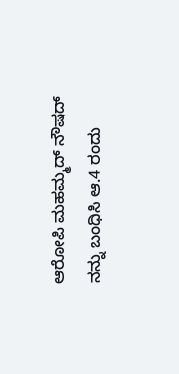ಆರೋಪಿ ಮಹಮ್ಮದ್ ನೌಷದ್ ನನ್ನು ಬಂಧಿಸಿ ಆ.4 ರಂದು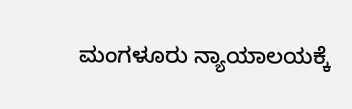ಮಂಗಳೂರು ನ್ಯಾಯಾಲಯಕ್ಕೆ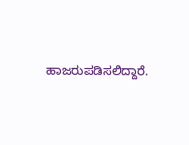ಹಾಜರುಪಡಿಸಲಿದ್ದಾರೆ.